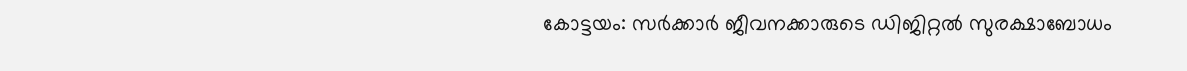കോട്ടയം: സർക്കാർ ജീവനക്കാരുടെ ഡിജിറ്റൽ സുരക്ഷാബോധം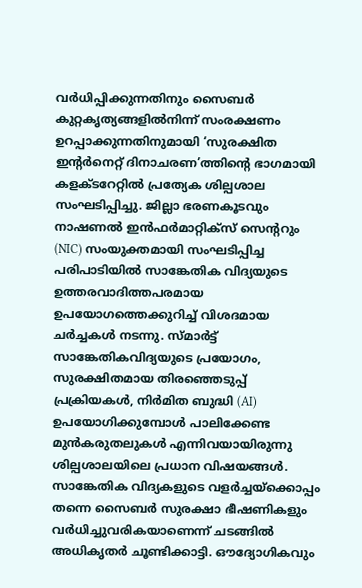വർധിപ്പിക്കുന്നതിനും സൈബർ കുറ്റകൃത്യങ്ങളിൽനിന്ന് സംരക്ഷണം ഉറപ്പാക്കുന്നതിനുമായി ‘സുരക്ഷിത ഇന്റർനെറ്റ് ദിനാചരണ’ത്തിന്റെ ഭാഗമായി കളക്ടറേറ്റിൽ പ്രത്യേക ശില്പശാല സംഘടിപ്പിച്ചു. ജില്ലാ ഭരണകൂടവും നാഷണൽ ഇൻഫർമാറ്റിക്സ് സെന്ററും (NIC) സംയുക്തമായി സംഘടിപ്പിച്ച പരിപാടിയിൽ സാങ്കേതിക വിദ്യയുടെ ഉത്തരവാദിത്തപരമായ ഉപയോഗത്തെക്കുറിച്ച് വിശദമായ ചർച്ചകൾ നടന്നു. സ്മാർട്ട് സാങ്കേതികവിദ്യയുടെ പ്രയോഗം, സുരക്ഷിതമായ തിരഞ്ഞെടുപ്പ് പ്രക്രിയകൾ, നിർമിത ബുദ്ധി (AI) ഉപയോഗിക്കുമ്പോൾ പാലിക്കേണ്ട മുൻകരുതലുകൾ എന്നിവയായിരുന്നു ശില്പശാലയിലെ പ്രധാന വിഷയങ്ങൾ.
സാങ്കേതിക വിദ്യകളുടെ വളർച്ചയ്ക്കൊപ്പം തന്നെ സൈബർ സുരക്ഷാ ഭീഷണികളും വർധിച്ചുവരികയാണെന്ന് ചടങ്ങിൽ അധികൃതർ ചൂണ്ടിക്കാട്ടി. ഔദ്യോഗികവും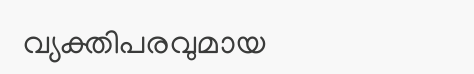വ്യക്തിപരവുമായ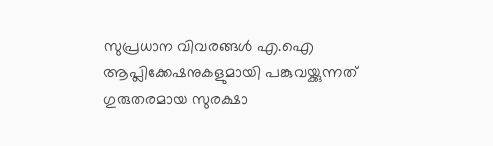സുപ്രധാന വിവരങ്ങൾ എ.ഐ ആപ്ലിക്കേഷനുകളുമായി പങ്കുവയ്ക്കുന്നത് ഗുരുതരമായ സുരക്ഷാ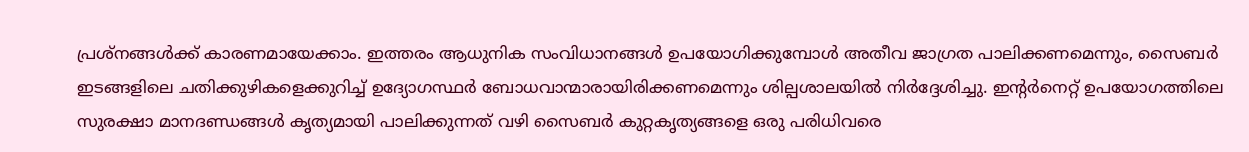പ്രശ്നങ്ങൾക്ക് കാരണമായേക്കാം. ഇത്തരം ആധുനിക സംവിധാനങ്ങൾ ഉപയോഗിക്കുമ്പോൾ അതീവ ജാഗ്രത പാലിക്കണമെന്നും, സൈബർ ഇടങ്ങളിലെ ചതിക്കുഴികളെക്കുറിച്ച് ഉദ്യോഗസ്ഥർ ബോധവാന്മാരായിരിക്കണമെന്നും ശില്പശാലയിൽ നിർദ്ദേശിച്ചു. ഇന്റർനെറ്റ് ഉപയോഗത്തിലെ സുരക്ഷാ മാനദണ്ഡങ്ങൾ കൃത്യമായി പാലിക്കുന്നത് വഴി സൈബർ കുറ്റകൃത്യങ്ങളെ ഒരു പരിധിവരെ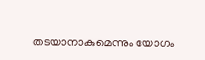തടയാനാകുമെന്നും യോഗം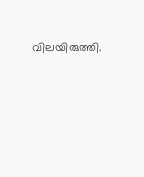വിലയിരുത്തി.